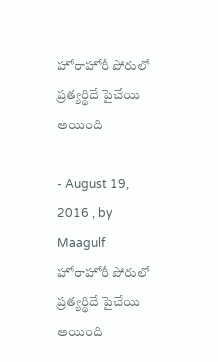హోరాహోరీ పోరులో ప్రత్యర్థిదే పైచేయి అయింది

- August 19, 2016 , by Maagulf
హోరాహోరీ పోరులో ప్రత్యర్థిదే పైచేయి అయింది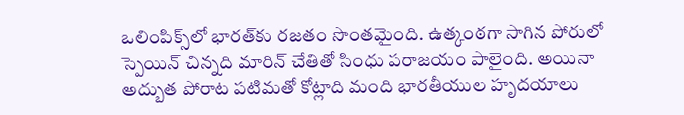ఒలింపిక్స్‌లో భారత్‌కు రజతం సొంతమైంది. ఉత్కంఠగా సాగిన పోరులో స్పెయిన్ చిన్నది మారిన్ చేతితో సింధు పరాజయం పాలైంది. అయినా అద్బుత పోరాట పటిమతో కోట్లాది మంది భారతీయుల హృదయాలు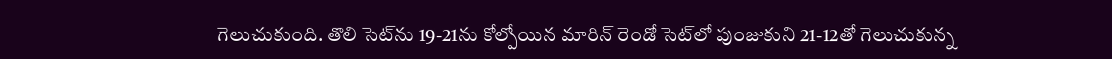గెలుచుకుంది. తొలి సెట్‌ను 19-21ను కోల్పోయిన మారిన్ రెండో సెట్‌లో పుంజుకుని 21-12తో గెలుచుకున్న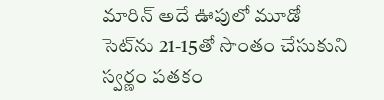మారిన్ అదే ఊపులో మూడో సెట్‌ను 21-15తో సొంతం చేసుకుని స్వర్ణం పతకం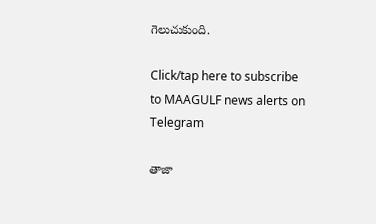గెలుచుకుంది.

Click/tap here to subscribe to MAAGULF news alerts on Telegram

తాజా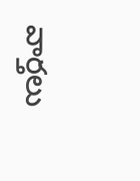వార్తలు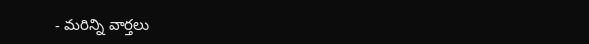- మరిన్ని వార్తలు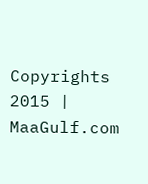Copyrights 2015 | MaaGulf.com